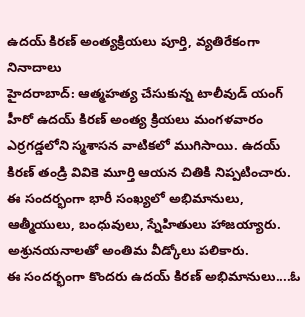ఉదయ్ కిరణ్ అంత్యక్రియలు పూర్తి, వ్యతిరేకంగా నినాదాలు
హైదరాబాద్: ఆత్మహత్య చేసుకున్న టాలీవుడ్ యంగ్ హీరో ఉదయ్ కిరణ్ అంత్య క్రియలు మంగళవారం ఎర్రగడ్డలోని స్మశాసన వాటికలో ముగిసాయి. ఉదయ్ కిరణ్ తండ్రి వివికె మూర్తి ఆయన చితికి నిప్పటించారు. ఈ సందర్భంగా భారీ సంఖ్యలో అభిమానులు, ఆత్మీయులు, బంధువులు, స్నేహితులు హాజయ్యారు. అశ్రునయనాలతో అంతిమ వీడ్కోలు పలికారు.
ఈ సందర్భంగా కొందరు ఉదయ్ కిరణ్ అభిమానులు....ఓ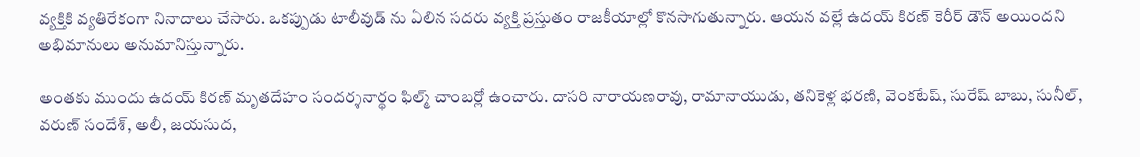వ్యక్తికి వ్యతిరేకంగా నినాదాలు చేసారు. ఒకప్పుడు టాలీవుడ్ ను ఏలిన సదరు వ్యక్తి ప్రస్తుతం రాజకీయాల్లో కొనసాగుతున్నారు. ఆయన వల్లే ఉదయ్ కిరణ్ కెరీర్ డౌన్ అయిందని అభిమానులు అనుమానిస్తున్నారు.

అంతకు ముందు ఉదయ్ కిరణ్ మృతదేహం సందర్శనార్థం ఫిల్మ్ చాంబర్లో ఉంచారు. దాసరి నారాయణరావు, రామానాయుడు, తనికెళ్ల భరణి, వెంకటేష్, సురేష్ బాబు, సునీల్, వరుణ్ సందేశ్, అలీ, జయసుద,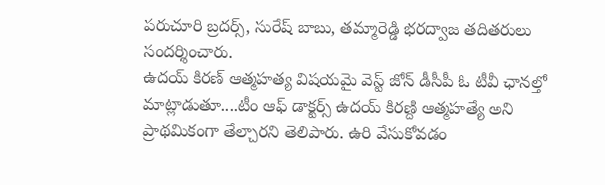పరుచూరి బ్రదర్స్, సురేష్ బాబు, తమ్మారెడ్డి భరద్వాజ తదితరులు సందర్శించారు.
ఉదయ్ కిరణ్ ఆత్మహత్య విషయమై వెస్ట్ జోన్ డీసీపీ ఓ టీవీ ఛానల్తో మాట్లాడుతూ....టీం ఆఫ్ డాక్టర్స్ ఉదయ్ కిరణ్ది ఆత్మహత్యే అని ప్రాథమికంగా తేల్చారని తెలిపారు. ఉరి వేసుకోవడం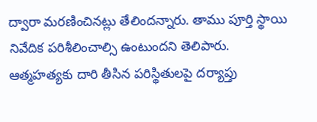ద్వారా మరణించినట్లు తేలిందన్నారు. తాము పూర్తి స్థాయి నివేదిక పరిశీలించాల్సి ఉంటుందని తెలిపారు.
ఆత్మహత్యకు దారి తీసిన పరిస్థితులపై దర్యాప్తు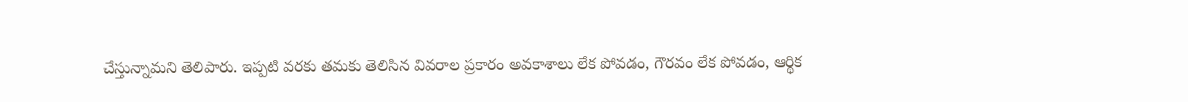చేస్తున్నామని తెలిపారు. ఇప్పటి వరకు తమకు తెలిసిన వివరాల ప్రకారం అవకాశాలు లేక పోవడం, గౌరవం లేక పోవడం, ఆర్థిక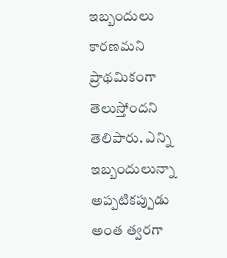ఇబ్బందులు కారణమని ప్రాథమికంగా తెలుస్తోందని తెలిపారు. ఎన్ని ఇబ్బందులున్నా అప్పటికప్పుడు అంత త్వరగా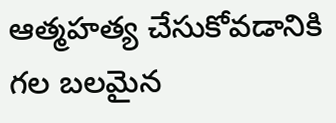ఆత్మహత్య చేసుకోవడానికి గల బలమైన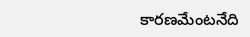కారణమేంటనేది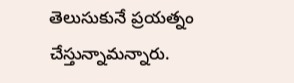తెలుసుకునే ప్రయత్నం చేస్తున్నామన్నారు.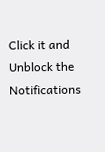Click it and Unblock the Notifications